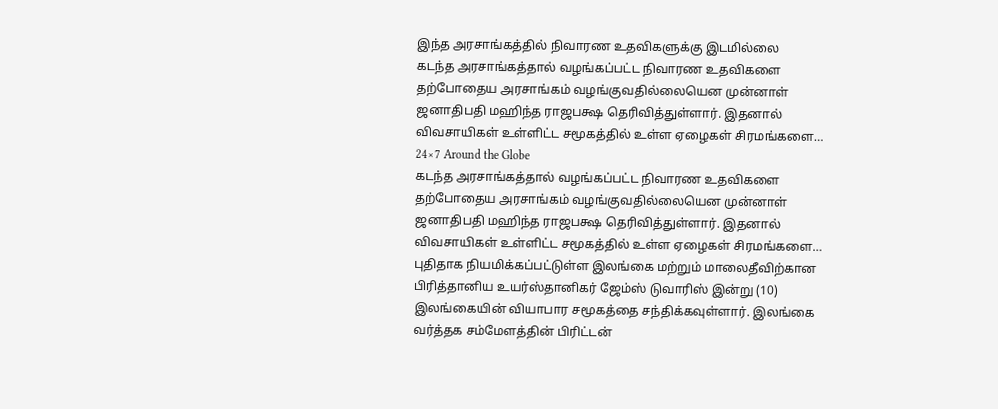இந்த அரசாங்கத்தில் நிவாரண உதவிகளுக்கு இடமில்லை
கடந்த அரசாங்கத்தால் வழங்கப்பட்ட நிவாரண உதவிகளை தற்போதைய அரசாங்கம் வழங்குவதில்லையென முன்னாள் ஜனாதிபதி மஹிந்த ராஜபக்ஷ தெரிவித்துள்ளார். இதனால் விவசாயிகள் உள்ளிட்ட சமூகத்தில் உள்ள ஏழைகள் சிரமங்களை…
24×7 Around the Globe
கடந்த அரசாங்கத்தால் வழங்கப்பட்ட நிவாரண உதவிகளை தற்போதைய அரசாங்கம் வழங்குவதில்லையென முன்னாள் ஜனாதிபதி மஹிந்த ராஜபக்ஷ தெரிவித்துள்ளார். இதனால் விவசாயிகள் உள்ளிட்ட சமூகத்தில் உள்ள ஏழைகள் சிரமங்களை…
புதிதாக நியமிக்கப்பட்டுள்ள இலங்கை மற்றும் மாலைதீவிற்கான பிரித்தானிய உயர்ஸ்தானிகர் ஜேம்ஸ் டுவாரிஸ் இன்று (10) இலங்கையின் வியாபார சமூகத்தை சந்திக்கவுள்ளார். இலங்கை வர்த்தக சம்மேளத்தின் பிரிட்டன்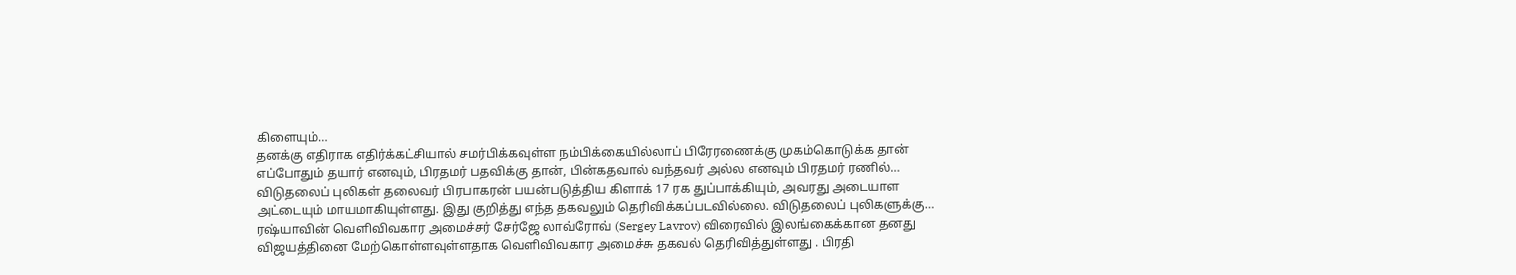கிளையும்…
தனக்கு எதிராக எதிர்க்கட்சியால் சமர்பிக்கவுள்ள நம்பிக்கையில்லாப் பிரேரணைக்கு முகம்கொடுக்க தான் எப்போதும் தயார் எனவும், பிரதமர் பதவிக்கு தான், பின்கதவால் வந்தவர் அல்ல எனவும் பிரதமர் ரணில்…
விடுதலைப் புலிகள் தலைவர் பிரபாகரன் பயன்படுத்திய கிளாக் 17 ரக துப்பாக்கியும், அவரது அடையாள அட்டையும் மாயமாகியுள்ளது. இது குறித்து எந்த தகவலும் தெரிவிக்கப்படவில்லை. விடுதலைப் புலிகளுக்கு…
ரஷ்யாவின் வௌிவிவகார அமைச்சர் சேர்ஜே லாவ்ரோவ் (Sergey Lavrov) விரைவில் இலங்கைக்கான தனது விஜயத்தினை மேற்கொள்ளவுள்ளதாக வௌிவிவகார அமைச்சு தகவல் தெரிவித்துள்ளது . பிரதி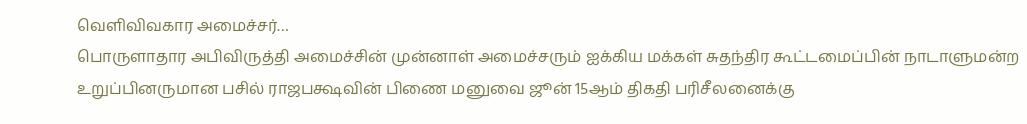வௌிவிவகார அமைச்சர்…
பொருளாதார அபிவிருத்தி அமைச்சின் முன்னாள் அமைச்சரும் ஐக்கிய மக்கள் சுதந்திர கூட்டமைப்பின் நாடாளுமன்ற உறுப்பினருமான பசில் ராஜபக்ஷவின் பிணை மனுவை ஜூன் 15ஆம் திகதி பரிசீலனைக்கு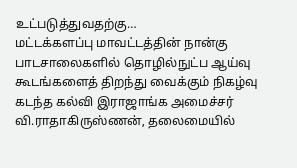உட்படுத்துவதற்கு…
மட்டக்களப்பு மாவட்டத்தின் நான்கு பாடசாலைகளில் தொழில்நுட்ப ஆய்வு கூடங்களைத் திறந்து வைக்கும் நிகழ்வு கடந்த கல்வி இராஜாங்க அமைச்சர் வி.ராதாகிருஸ்ணன், தலைமையில்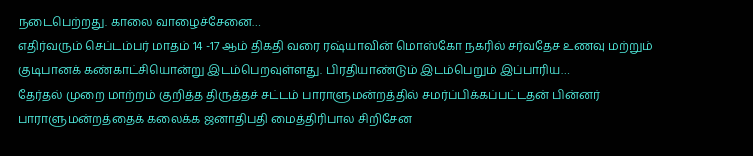நடைபெற்றது. காலை வாழைச்சேனை…
எதிர்வரும் செப்டம்பர் மாதம் 14 -17 ஆம் திகதி வரை ரஷ்யாவின் மொஸ்கோ நகரில் சர்வதேச உணவு மற்றும் குடிபானக் கண்காட்சியொன்று இடம்பெறவுள்ளது. பிரதியாண்டும் இடம்பெறும் இப்பாரிய…
தேர்தல் முறை மாற்றம் குறித்த திருத்தச் சட்டம் பாராளுமன்றத்தில் சமர்ப்பிக்கப்பட்டதன் பின்னர் பாராளுமன்றத்தைக் கலைக்க ஜனாதிபதி மைத்திரிபால சிறிசேன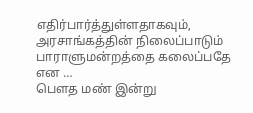எதிர்பார்த்துள்ளதாகவும், அரசாங்கத்தின் நிலைப்பாடும் பாராளுமன்றத்தை கலைப்பதே என …
பெளத மண் இன்று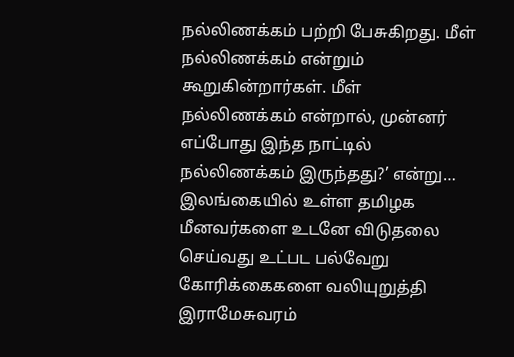நல்லிணக்கம் பற்றி பேசுகிறது. மீள் நல்லிணக்கம் என்றும் கூறுகின்றார்கள். மீள் நல்லிணக்கம் என்றால், முன்னர் எப்போது இந்த நாட்டில் நல்லிணக்கம் இருந்தது?’ என்று…
இலங்கையில் உள்ள தமிழக மீனவர்களை உடனே விடுதலை செய்வது உட்பட பல்வேறு கோரிக்கைகளை வலியுறுத்தி இராமேசுவரம்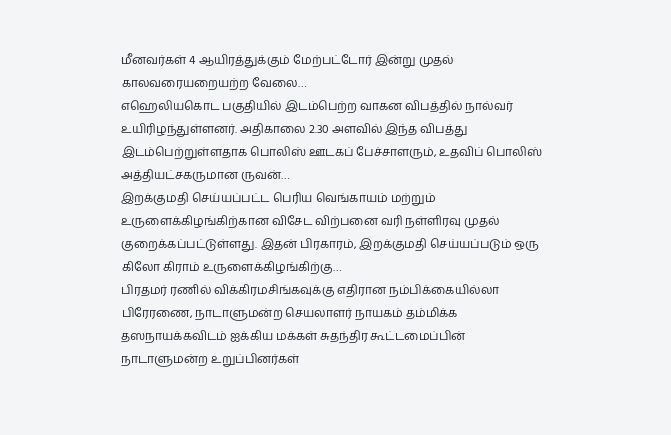மீனவர்கள் 4 ஆயிரத்துக்கும் மேற்பட்டோர் இன்று முதல் காலவரையறையற்ற வேலை…
எஹெலியகொட பகுதியில் இடம்பெற்ற வாகன விபத்தில் நால்வர் உயிரிழந்துள்ளனர். அதிகாலை 2.30 அளவில் இந்த விபத்து இடம்பெற்றுள்ளதாக பொலிஸ் ஊடகப் பேச்சாளரும், உதவிப் பொலிஸ் அத்தியட்சகருமான ருவன்…
இறக்குமதி செய்யப்பட்ட பெரிய வெங்காயம் மற்றும் உருளைக்கிழங்கிற்கான விசேட விற்பனை வரி நள்ளிரவு முதல் குறைக்கப்பட்டுள்ளது. இதன் பிரகாரம், இறக்குமதி செய்யப்படும் ஒரு கிலோ கிராம் உருளைக்கிழங்கிற்கு…
பிரதமர் ரணில் விக்கிரமசிங்கவுக்கு எதிரான நம்பிக்கையில்லா பிரேரணை, நாடாளுமன்ற செயலாளர் நாயகம் தம்மிக்க தஸநாயக்கவிடம் ஐக்கிய மக்கள் சுதந்திர கூட்டமைப்பின் நாடாளுமன்ற உறுப்பினர்கள்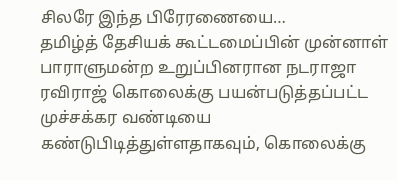சிலரே இந்த பிரேரணையை…
தமிழ்த் தேசியக் கூட்டமைப்பின் முன்னாள் பாராளுமன்ற உறுப்பினரான நடராஜா ரவிராஜ் கொலைக்கு பயன்படுத்தப்பட்ட முச்சக்கர வண்டியை கண்டுபிடித்துள்ளதாகவும், கொலைக்கு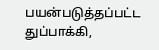பயன்படுத்தப்பட்ட துப்பாக்கி,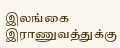இலங்கை இராணுவத்துக்கு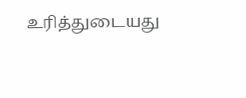உரித்துடையது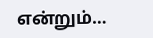என்றும்…